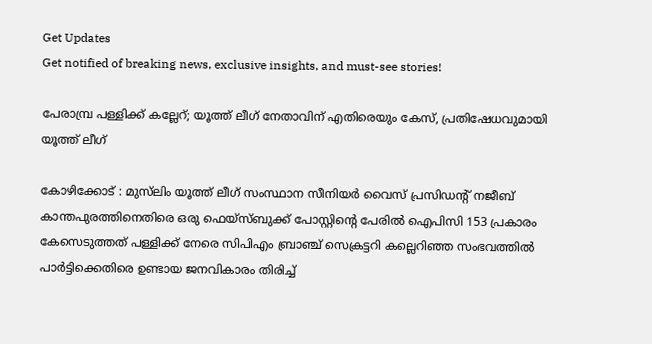Get Updates
Get notified of breaking news, exclusive insights, and must-see stories!

പേരാമ്പ്ര പള്ളിക്ക് കല്ലേറ്; യൂത്ത് ലീഗ് നേതാവിന് എതിരെയും കേസ്, പ്രതിഷേധവുമായി യൂത്ത് ലീഗ്

കോഴിക്കോട് : മുസ്‌ലിം യൂത്ത് ലീഗ് സംസ്ഥാന സീനിയര്‍ വൈസ് പ്രസിഡന്റ് നജീബ് കാന്തപുരത്തിനെതിരെ ഒരു ഫെയ്‌സ്ബുക്ക് പോസ്റ്റിന്റെ പേരില്‍ ഐപിസി 153 പ്രകാരം കേസെടുത്തത് പള്ളിക്ക് നേരെ സിപിഎം ബ്രാഞ്ച് സെക്രട്ടറി കല്ലെറിഞ്ഞ സംഭവത്തില്‍ പാര്‍ട്ടിക്കെതിരെ ഉണ്ടായ ജനവികാരം തിരിച്ച്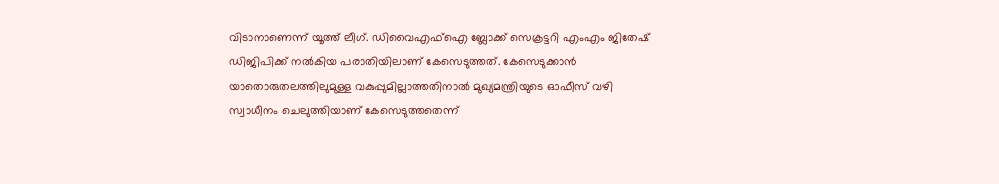വിടാനാണെന്ന് യൂത്ത് ലീഗ്. ഡിവൈഎഫ്ഐ ബ്ലോക്ക് സെക്രട്ടറി എംഎം ജിതേഷ് ഡിജിപിക്ക് നല്‍കിയ പരാതിയിലാണ് കേസെടുത്തത്. കേസെടുക്കാന്‍ യാതൊരുതലത്തിലുമുള്ള വകുപ്പുമില്ലാത്തതിനാല്‍ മുഖ്യമന്ത്രിയുടെ ഓഫീസ് വഴി സ്വാധീനം ചെലുത്തിയാണ് കേസെടുത്തതെന്ന്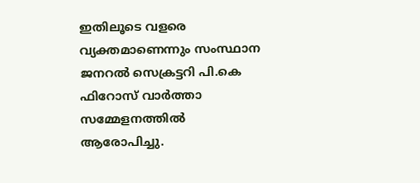ഇതിലൂടെ വളരെ വ്യക്തമാണെന്നും സംസ്ഥാന ജനറൽ സെക്രട്ടറി പി.കെ ഫിറോസ് വാർത്താ സമ്മേളനത്തിൽ ആരോപിച്ചു.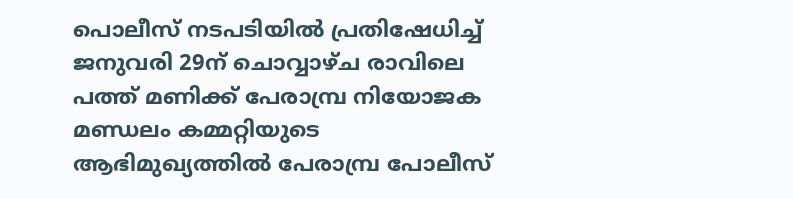പൊലീസ് നടപടിയില്‍ പ്രതിഷേധിച്ച് ജനുവരി 29ന് ചൊവ്വാഴ്ച രാവിലെ പത്ത് മണിക്ക് പേരാമ്പ്ര നിയോജക മണ്ഡലം കമ്മറ്റിയുടെ ആഭിമുഖ്യത്തില്‍ പേരാമ്പ്ര പോലീസ്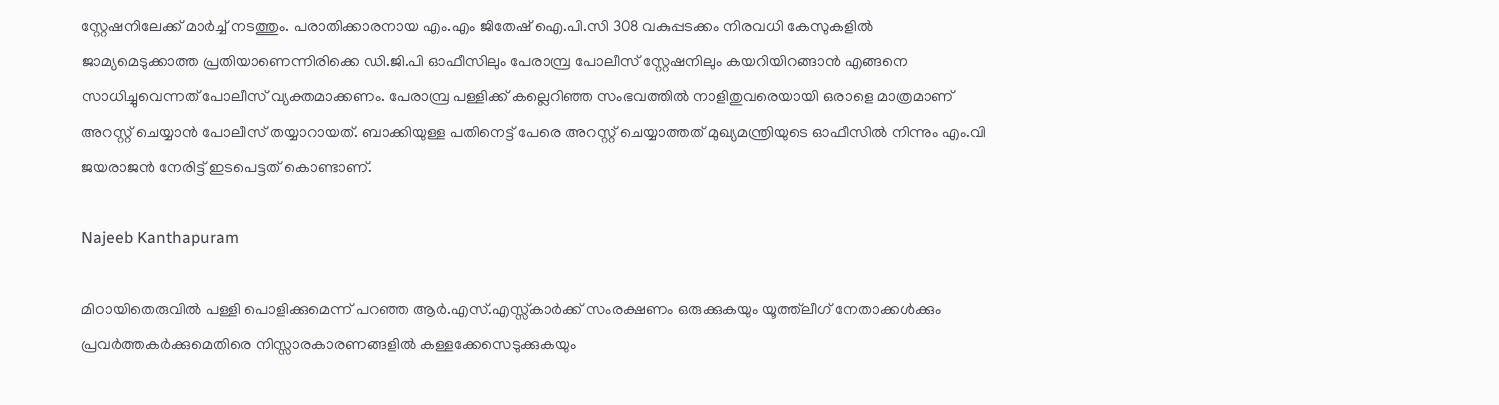സ്റ്റേഷനിലേക്ക് മാര്‍ച്ച് നടത്തും. പരാതിക്കാരനായ എം.എം ജിതേഷ് ഐ.പി.സി 308 വകുപ്പടക്കം നിരവധി കേസുകളില്‍ ജാമ്യമെടുക്കാത്ത പ്രതിയാണെന്നിരിക്കെ ഡി.ജി.പി ഓഫീസിലും പേരാമ്പ്ര പോലീസ് സ്റ്റേഷനിലും കയറിയിറങ്ങാന്‍ എങ്ങനെ സാധിച്ചുവെന്നത് പോലീസ് വ്യക്തമാക്കണം. പേരാമ്പ്ര പള്ളിക്ക് കല്ലെറിഞ്ഞ സംഭവത്തില്‍ നാളിതുവരെയായി ഒരാളെ മാത്രമാണ് അറസ്റ്റ് ചെയ്യാന്‍ പോലീസ് തയ്യാറായത്. ബാക്കിയുള്ള പതിനെട്ട് പേരെ അറസ്റ്റ് ചെയ്യാത്തത് മുഖ്യമന്ത്രിയുടെ ഓഫീസില്‍ നിന്നും എം.വി ജയരാജന്‍ നേരിട്ട് ഇടപെട്ടത് കൊണ്ടാണ്.

Najeeb Kanthapuram

മിഠായിതെരുവില്‍ പള്ളി പൊളിക്കുമെന്ന് പറഞ്ഞ ആര്‍.എസ്.എസ്സ്‌കാര്‍ക്ക് സംരക്ഷണം ഒരുക്കുകയും യൂത്ത്‌ലീഗ് നേതാക്കള്‍ക്കും പ്രവര്‍ത്തകര്‍ക്കുമെതിരെ നിസ്സാരകാരണങ്ങളില്‍ കള്ളക്കേസെടുക്കുകയും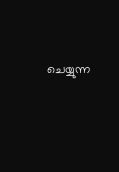ചെയ്യുന്ന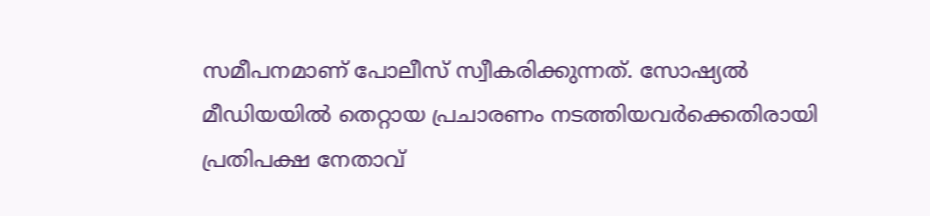സമീപനമാണ് പോലീസ് സ്വീകരിക്കുന്നത്. സോഷ്യല്‍ മീഡിയയില്‍ തെറ്റായ പ്രചാരണം നടത്തിയവര്‍ക്കെതിരായി പ്രതിപക്ഷ നേതാവ്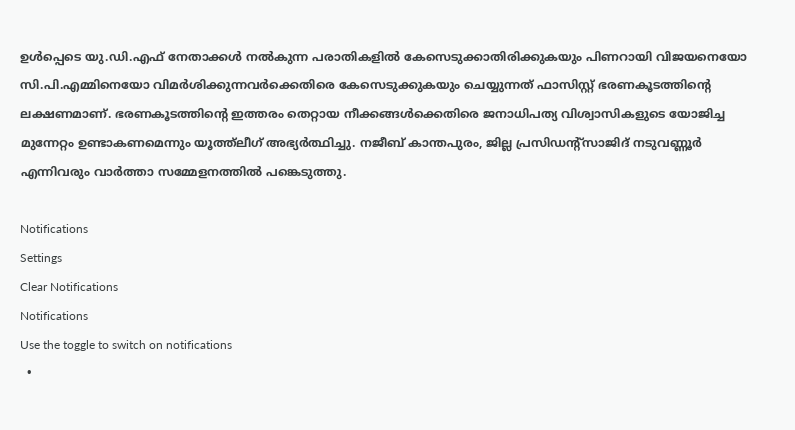ഉള്‍പ്പെടെ യു.ഡി.എഫ് നേതാക്കള്‍ നല്‍കുന്ന പരാതികളില്‍ കേസെടുക്കാതിരിക്കുകയും പിണറായി വിജയനെയോ സി.പി.എമ്മിനെയോ വിമര്‍ശിക്കുന്നവര്‍ക്കെതിരെ കേസെടുക്കുകയും ചെയ്യുന്നത് ഫാസിസ്റ്റ് ഭരണകൂടത്തിന്റെ ലക്ഷണമാണ്. ഭരണകൂടത്തിന്റെ ഇത്തരം തെറ്റായ നീക്കങ്ങള്‍ക്കെതിരെ ജനാധിപത്യ വിശ്വാസികളുടെ യോജിച്ച മുന്നേറ്റം ഉണ്ടാകണമെന്നും യൂത്ത്‌ലീഗ് അഭ്യര്‍ത്ഥിച്ചു. നജീബ് കാന്തപുരം, ജില്ല പ്രസിഡന്റ്സാജിദ് നടുവണ്ണൂര്‍ എന്നിവരും വാർത്താ സമ്മേളനത്തിൽ പങ്കെടുത്തു.

Notifications
Settings
Clear Notifications
Notifications
Use the toggle to switch on notifications
  •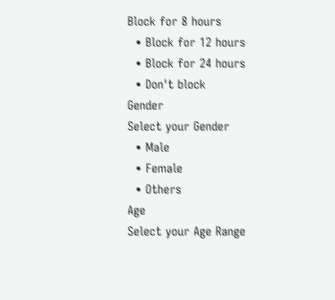Block for 8 hours
  • Block for 12 hours
  • Block for 24 hours
  • Don't block
Gender
Select your Gender
  • Male
  • Female
  • Others
Age
Select your Age Range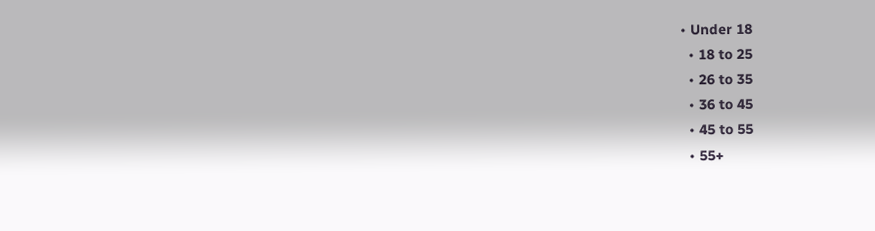• Under 18
  • 18 to 25
  • 26 to 35
  • 36 to 45
  • 45 to 55
  • 55+